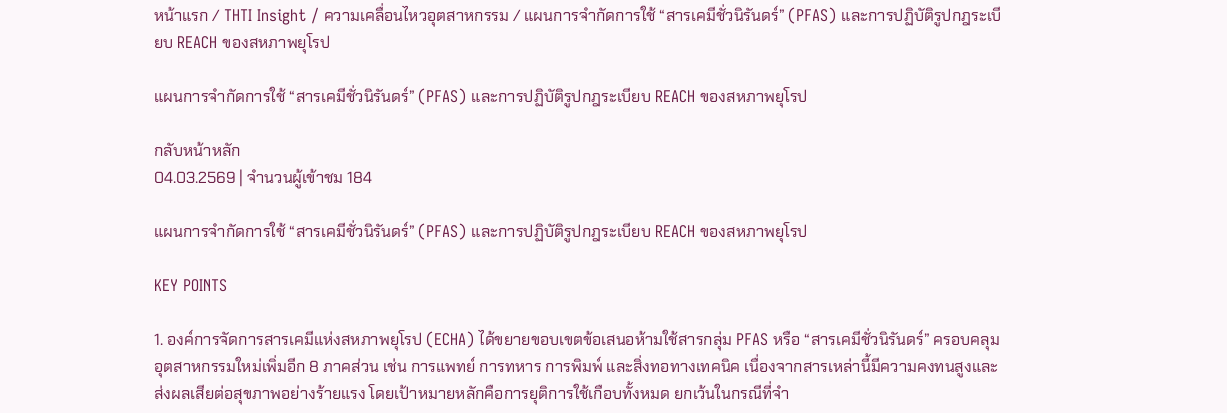หน้าแรก / THTI Insight / ความเคลื่อนไหวอุตสาหกรรม / แผนการจำกัดการใช้ “สารเคมีชั่วนิรันดร์” (PFAS) และการปฏิบัติรูปกฎระเบียบ REACH ของสหภาพยุโรป

แผนการจำกัดการใช้ “สารเคมีชั่วนิรันดร์” (PFAS) และการปฏิบัติรูปกฎระเบียบ REACH ของสหภาพยุโรป

กลับหน้าหลัก
04.03.2569 | จำนวนผู้เข้าชม 184

แผนการจำกัดการใช้ “สารเคมีชั่วนิรันดร์” (PFAS) และการปฏิบัติรูปกฎระเบียบ REACH ของสหภาพยุโรป

KEY POINTS

1. องค์การจัดการสารเคมีแห่งสหภาพยุโรป (ECHA) ได้ขยายขอบเขตข้อเสนอห้ามใช้สารกลุ่ม PFAS หรือ “สารเคมีชั่วนิรันดร์” ครอบคลุมอุตสาหกรรมใหม่เพิ่มอีก 8 ภาคส่วน เช่น การแพทย์ การทหาร การพิมพ์ และสิ่งทอทางเทคนิค เนื่องจากสารเหล่านี้มีความคงทนสูงและส่งผลเสียต่อสุขภาพอย่างร้ายแรง โดยเป้าหมายหลักคือการยุติการใช้เกือบทั้งหมด ยกเว้นในกรณีที่จำ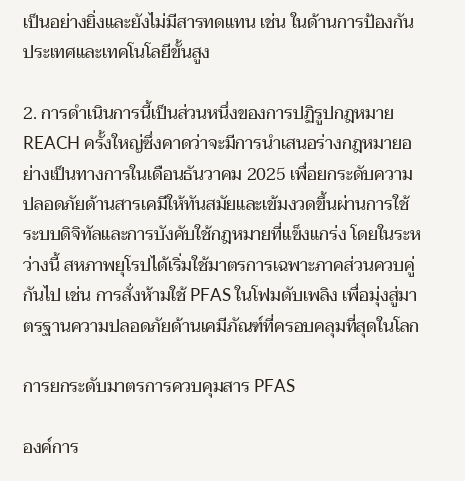เป็นอย่างยิ่งและยังไม่มีสารทดแทน เช่น ในด้านการป้องกันประเทศและเทคโนโลยีขั้นสูง

2. การดำเนินการนี้เป็นส่วนหนึ่งของการปฏิรูปกฎหมาย REACH ครั้งใหญ่ซึ่งคาดว่าจะมีการนำเสนอร่างกฎหมายอย่างเป็นทางการในเดือนธันวาคม 2025 เพื่อยกระดับความปลอดภัยด้านสารเคมีให้ทันสมัยและเข้มงวดขึ้นผ่านการใช้ระบบดิจิทัลและการบังคับใช้กฎหมายที่แข็งแกร่ง โดยในระหว่างนี้ สหภาพยุโรปได้เริ่มใช้มาตรการเฉพาะภาคส่วนควบคู่กันไป เช่น การสั่งห้ามใช้ PFAS ในโฟมดับเพลิง เพื่อมุ่งสู่มาตรฐานความปลอดภัยด้านเคมีภัณฑ์ที่ครอบคลุมที่สุดในโลก

การยกระดับมาตรการควบคุมสาร PFAS

องค์การ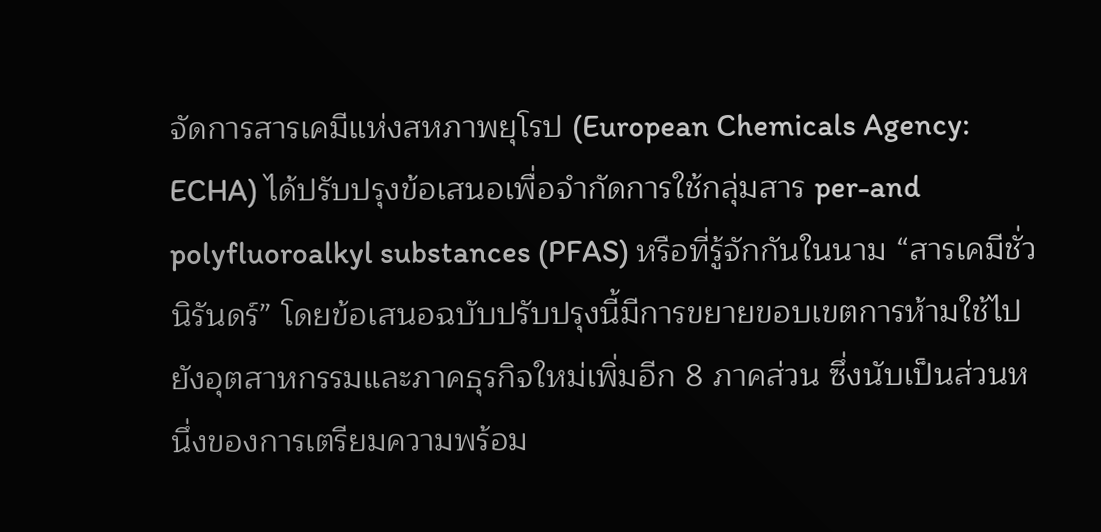จัดการสารเคมีแห่งสหภาพยุโรป (European Chemicals Agency: ECHA) ได้ปรับปรุงข้อเสนอเพื่อจำกัดการใช้กลุ่มสาร per-and polyfluoroalkyl substances (PFAS) หรือที่รู้จักกันในนาม “สารเคมีชั่วนิรันดร์” โดยข้อเสนอฉบับปรับปรุงนี้มีการขยายขอบเขตการห้ามใช้ไปยังอุตสาหกรรมและภาคธุรกิจใหม่เพิ่มอีก 8 ภาคส่วน ซึ่งนับเป็นส่วนหนึ่งของการเตรียมความพร้อม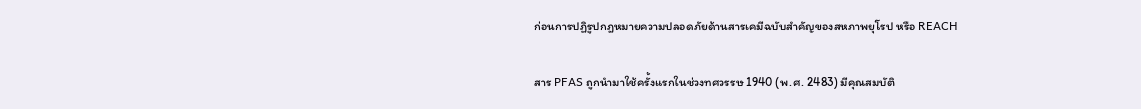ก่อนการปฏิรูปกฎหมายความปลอดภัยด้านสารเคมีฉบับสำคัญของสหภาพยุโรป หรือ REACH

สาร PFAS ถูกนำมาใช้ครั้งแรกในช่วงทศวรรษ 1940 (พ.ศ. 2483) มีคุณสมบัติ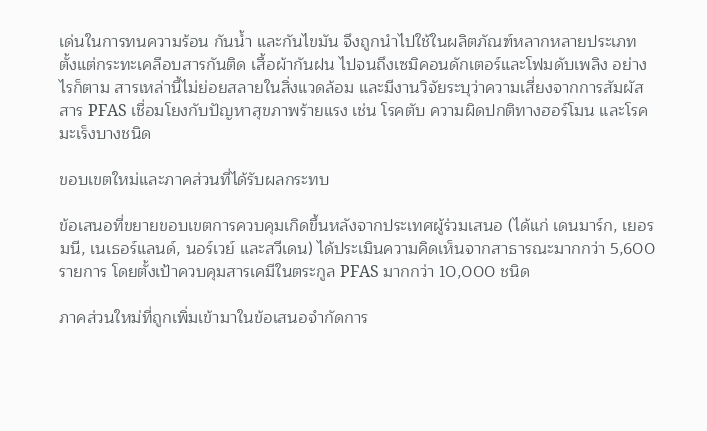เด่นในการทนความร้อน กันน้ำ และกันไขมัน จึงถูกนำไปใช้ในผลิตภัณฑ์หลากหลายประเภท ตั้งแต่กระทะเคลือบสารกันติด เสื้อผ้ากันฝน ไปจนถึงเซมิคอนดักเตอร์และโฟมดับเพลิง อย่างไรก็ตาม สารเหล่านี้ไม่ย่อยสลายในสิ่งแวดล้อม และมีงานวิจัยระบุว่าความเสี่ยงจากการสัมผัสสาร PFAS เชื่อมโยงกับปัญหาสุขภาพร้ายแรง เช่น โรคตับ ความผิดปกติทางฮอร์โมน และโรคมะเร็งบางชนิด

ขอบเขตใหม่และภาคส่วนที่ได้รับผลกระทบ

ข้อเสนอที่ขยายขอบเขตการควบคุมเกิดขึ้นหลังจากประเทศผู้ร่วมเสนอ (ได้แก่ เดนมาร์ก, เยอรมนี, เนเธอร์แลนด์, นอร์เวย์ และสวีเดน) ได้ประเมินความคิดเห็นจากสาธารณะมากกว่า 5,600 รายการ โดยตั้งเป้าควบคุมสารเคมีในตระกูล PFAS มากกว่า 10,000 ชนิด

ภาคส่วนใหม่ที่ถูกเพิ่มเข้ามาในข้อเสนอจำกัดการ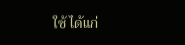ใช้ ได้แก่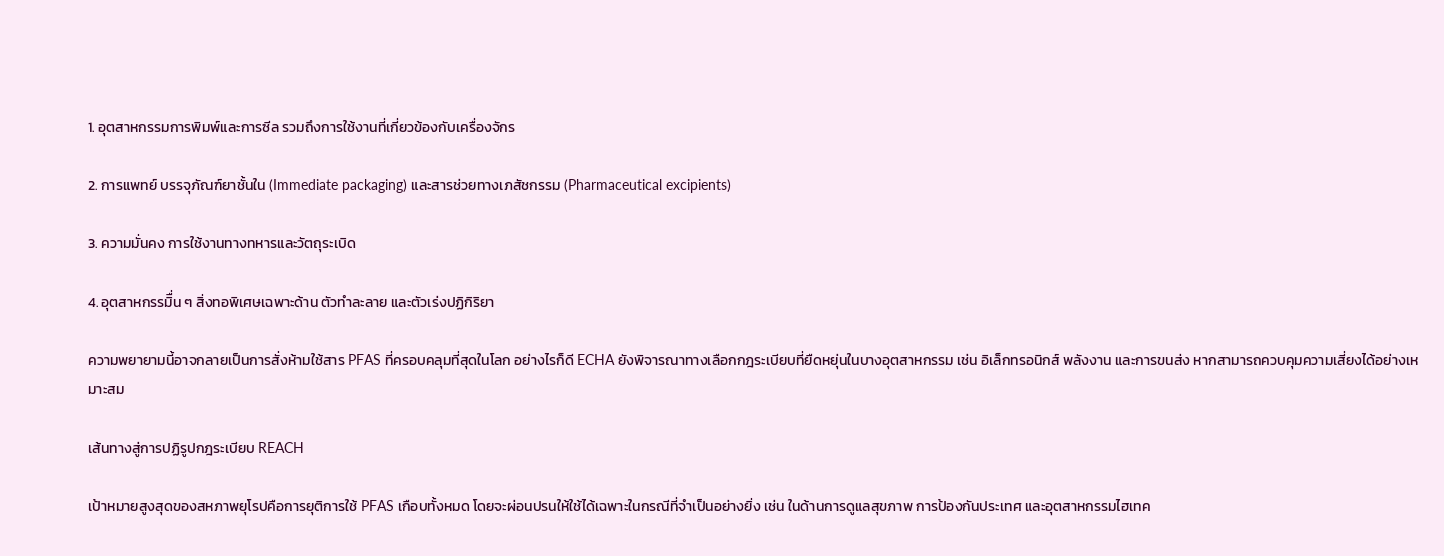1. อุตสาหกรรมการพิมพ์และการซีล รวมถึงการใช้งานที่เกี่ยวข้องกับเครื่องจักร

2. การแพทย์ บรรจุภัณฑ์ยาชั้นใน (Immediate packaging) และสารช่วยทางเภสัชกรรม (Pharmaceutical excipients)

3. ความมั่นคง การใช้งานทางทหารและวัตถุระเบิด

4. อุตสาหกรรมิื่น ๆ สิ่งทอพิเศษเฉพาะด้าน ตัวทำละลาย และตัวเร่งปฏิกิริยา

ความพยายามนี้อาจกลายเป็นการสั่งห้ามใช้สาร PFAS ที่ครอบคลุมที่สุดในโลก อย่างไรก็ดี ECHA ยังพิจารณาทางเลือกกฎระเบียบที่ยืดหยุ่นในบางอุตสาหกรรม เช่น อิเล็กทรอนิกส์ พลังงาน และการขนส่ง หากสามารถควบคุมความเสี่ยงได้อย่างเหมาะสม

เส้นทางสู่การปฏิรูปกฎระเบียบ REACH

เป้าหมายสูงสุดของสหภาพยุโรปคือการยุติการใช้ PFAS เกือบทั้งหมด โดยจะผ่อนปรนให้ใช้ได้เฉพาะในกรณีที่จำเป็นอย่างยิ่ง เช่น ในด้านการดูแลสุขภาพ การป้องกันประเทศ และอุตสาหกรรมไฮเทค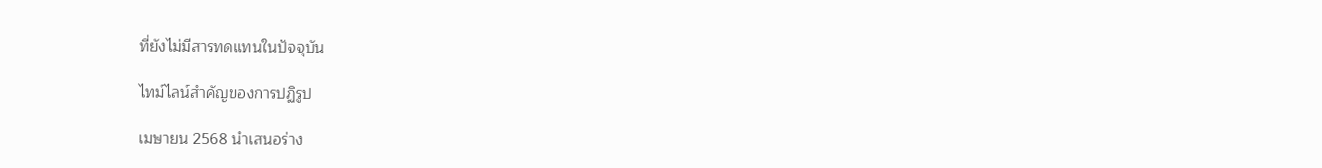ที่ยังไม่มีสารทดแทนในปัจจุบัน

ไทม์ไลน์สำคัญของการปฏิรูป

เมษายน 2568 นำเสนอร่าง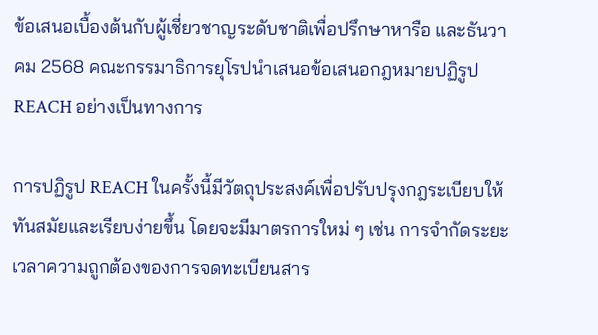ข้อเสนอเบื้องต้นกับผู้เชี่ยวชาญระดับชาติเพื่อปรึกษาหารือ และธันวาคม 2568 คณะกรรมาธิการยุโรปนำเสนอข้อเสนอกฎหมายปฏิรูป REACH อย่างเป็นทางการ

การปฏิรูป REACH ในครั้งนี้มีวัตถุประสงค์เพื่อปรับปรุงกฎระเบียบให้ทันสมัยและเรียบง่ายขึ้น โดยจะมีมาตรการใหม่ ๆ เช่น การจำกัดระยะเวลาความถูกต้องของการจดทะเบียนสาร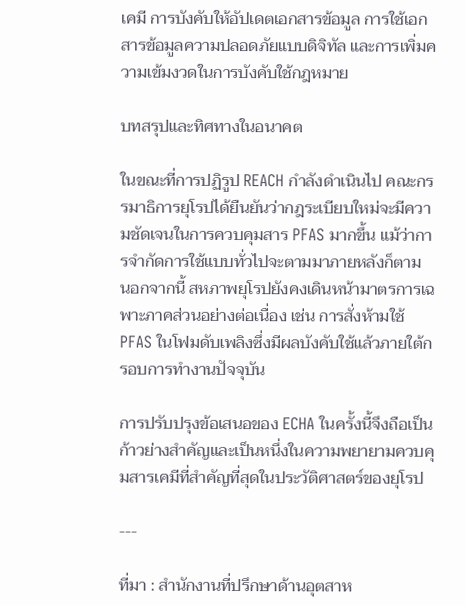เคมี การบังคับให้อัปเดตเอกสารข้อมูล การใช้เอกสารข้อมูลความปลอดภัยแบบดิจิทัล และการเพิ่มความเข้มงวดในการบังคับใช้กฎหมาย

บทสรุปและทิศทางในอนาคต

ในขณะที่การปฏิรูป REACH กำลังดำเนินไป คณะกรรมาธิการยุโรปได้ยืนยันว่ากฎระเบียบใหม่จะมีความชัดเจนในการควบคุมสาร PFAS มากขึ้น แม้ว่าการจำกัดการใช้แบบทั่วไปจะตามมาภายหลังก็ตาม นอกจากนี้ สหภาพยุโรปยังคงเดินหน้ามาตรการเฉพาะภาคส่วนอย่างต่อเนื่อง เช่น การสั่งห้ามใช้ PFAS ในโฟมดับเพลิงซึ่งมีผลบังคับใช้แล้วภายใต้กรอบการทำงานปัจจุบัน

การปรับปรุงข้อเสนอของ ECHA ในครั้งนี้จึงถือเป็นก้าวย่างสำคัญและเป็นหนึ่งในความพยายามควบคุมสารเคมีที่สำคัญที่สุดในประวัติศาสตร์ของยุโรป

---

ที่มา : สำนักงานที่ปรึกษาด้านอุตสาห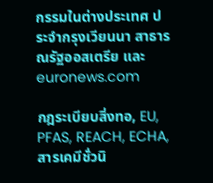กรรมในต่างประเทศ ประจำกรุงเวียนนา สาธารณรัฐออสเตรีย และ euronews.com

กฎระเบียบสิ่งทอ, EU, PFAS, REACH, ECHA, สารเคมีชั่วนิ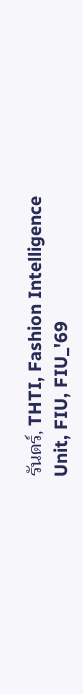รันดร์, THTI, Fashion Intelligence Unit, FIU, FIU_'69